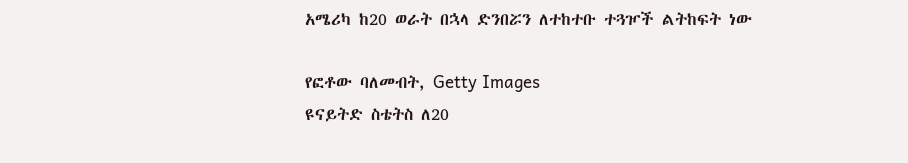አሜሪካ ከ20 ወራት በኋላ ድንበሯን ለተከተቡ ተጓዦች ልትከፍት ነው

የፎቶው ባለመብት, Getty Images
ዩናይትድ ስቴትስ ለ20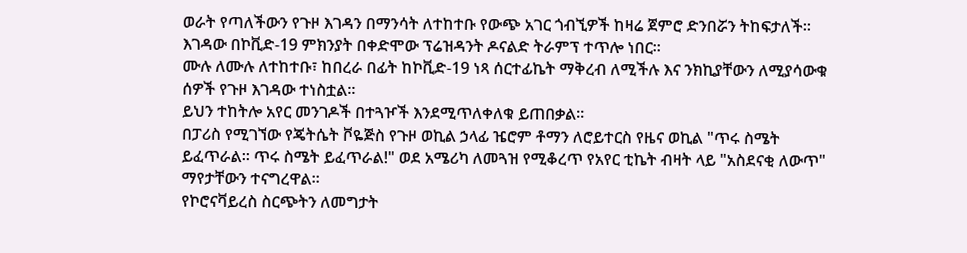ወራት የጣለችውን የጉዞ እገዳን በማንሳት ለተከተቡ የውጭ አገር ጎብኚዎች ከዛሬ ጀምሮ ድንበሯን ትከፍታለች።
እገዳው በኮቪድ-19 ምክንያት በቀድሞው ፕሬዝዳንት ዶናልድ ትራምፕ ተጥሎ ነበር።
ሙሉ ለሙሉ ለተከተቡ፣ ከበረራ በፊት ከኮቪድ-19 ነጻ ሰርተፊኬት ማቅረብ ለሚችሉ እና ንክኪያቸውን ለሚያሳውቁ ሰዎች የጉዞ እገዳው ተነስቷል።
ይህን ተከትሎ አየር መንገዶች በተጓዦች እንደሚጥለቀለቁ ይጠበቃል።
በፓሪስ የሚገኘው የጄትሴት ቮዬጅስ የጉዞ ወኪል ኃላፊ ዤሮም ቶማን ለሮይተርስ የዜና ወኪል "ጥሩ ስሜት ይፈጥራል። ጥሩ ስሜት ይፈጥራል!" ወደ አሜሪካ ለመጓዝ የሚቆረጥ የአየር ቲኬት ብዛት ላይ "አስደናቂ ለውጥ" ማየታቸውን ተናግረዋል።
የኮሮናቫይረስ ስርጭትን ለመግታት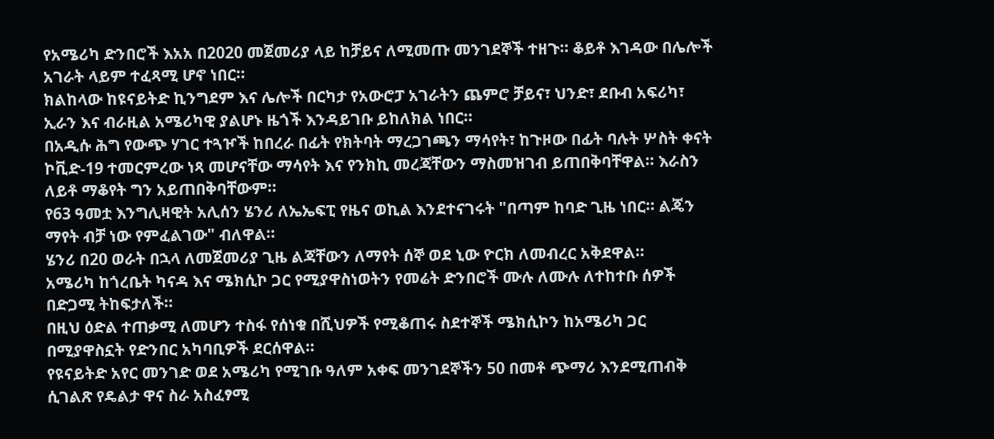የአሜሪካ ድንበሮች እአአ በ2020 መጀመሪያ ላይ ከቻይና ለሚመጡ መንገደኞች ተዘጉ። ቆይቶ እገዳው በሌሎች አገራት ላይም ተፈጻሚ ሆኖ ነበር።
ክልከላው ከዩናይትድ ኪንግደም እና ሌሎች በርካታ የአውሮፓ አገራትን ጨምሮ ቻይና፣ ህንድ፣ ደቡብ አፍሪካ፣ ኢራን እና ብራዚል አሜሪካዊ ያልሆኑ ዜጎች እንዳይገቡ ይከለክል ነበር።
በአዲሱ ሕግ የውጭ ሃገር ተጓዦች ከበረራ በፊት የክትባት ማረጋገጫን ማሳየት፣ ከጉዞው በፊት ባሉት ሦስት ቀናት ኮቪድ-19 ተመርምረው ነጻ መሆናቸው ማሳየት እና የንክኪ መረጃቸውን ማስመዝገብ ይጠበቅባቸዋል። እራስን ለይቶ ማቆየት ግን አይጠበቅባቸውም።
የ63 ዓመቷ እንግሊዛዊት አሊሰን ሄንሪ ለኤኤፍፒ የዜና ወኪል እንደተናገሩት "በጣም ከባድ ጊዜ ነበር። ልጄን ማየት ብቻ ነው የምፈልገው" ብለዋል።
ሄንሪ በ20 ወራት በኋላ ለመጀመሪያ ጊዜ ልጃቸውን ለማየት ሰኞ ወደ ኒው ዮርክ ለመብረር አቅደዋል።
አሜሪካ ከጎረቤት ካናዳ እና ሜክሲኮ ጋር የሚያዋስነወትን የመሬት ድንበሮች ሙሉ ለሙሉ ለተከተቡ ሰዎች በድጋሚ ትከፍታለች።
በዚህ ዕድል ተጠቃሚ ለመሆን ተስፋ የሰነቁ በሺህዎች የሚቆጠሩ ስደተኞች ሜክሲኮን ከአሜሪካ ጋር በሚያዋስኗት የድንበር አካባቢዎች ደርሰዋል።
የዩናይትድ አየር መንገድ ወደ አሜሪካ የሚገቡ ዓለም አቀፍ መንገደኞችን 50 በመቶ ጭማሪ እንደሚጠብቅ ሲገልጽ የዴልታ ዋና ስራ አስፈፃሚ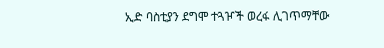ኢድ ባስቲያን ደግሞ ተጓዦች ወረፋ ሊገጥማቸው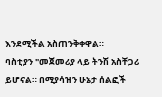እንደሚችል አስጠንቅቀዋል።
ባስቲያን "መጀመሪያ ላይ ትንሽ አስቸጋሪ ይሆናል። በሚያሳዝን ሁኔታ ሰልፎች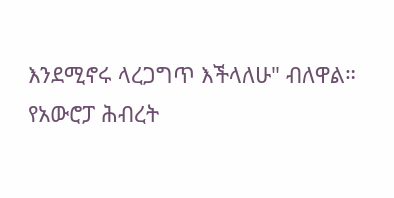እንደሚኖሩ ላረጋግጥ እችላለሁ" ብለዋል።
የአውሮፓ ሕብረት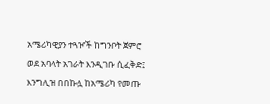አሜሪካዊያን ተጓዦች ከግንቦት ጀምሮ ወደ አባላት አገራት እንዲገቡ ሲፈቅድ፤ እንግሊዝ በበኩሏ ከአሜሪካ የመጡ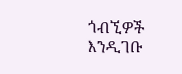ጎብኚዎች እንዲገቡ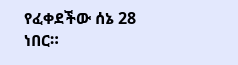የፈቀደችው ሰኔ 28 ነበር።